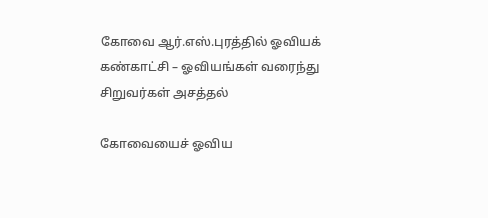கோவை ஆர்.எஸ்.புரத்தில் ஓவியக் கண்காட்சி – ஓவியங்கள் வரைந்து சிறுவர்கள் அசத்தல்

கோவையைச் ஓவிய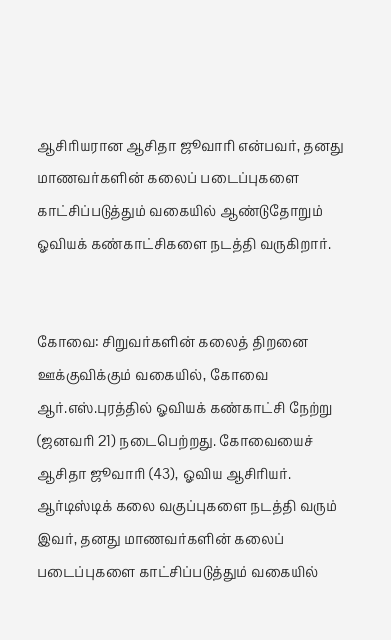ஆசிரியரான ஆசிதா ஜூவாரி என்பவர், தனது மாணவர்களின் கலைப் படைப்புகளை காட்சிப்படுத்தும் வகையில் ஆண்டுதோறும் ஓவியக் கண்காட்சிகளை நடத்தி வருகிறார்.


கோவை: சிறுவர்களின் கலைத் திறனை ஊக்குவிக்கும் வகையில், கோவை ஆர்.எஸ்.புரத்தில் ஓவியக் கண்காட்சி நேற்று (ஜனவரி 21) நடைபெற்றது. கோவையைச் ஆசிதா ஜூவாரி (43), ஓவிய ஆசிரியர். ஆர்டிஸ்டிக் கலை வகுப்புகளை நடத்தி வரும் இவர், தனது மாணவர்களின் கலைப் படைப்புகளை காட்சிப்படுத்தும் வகையில்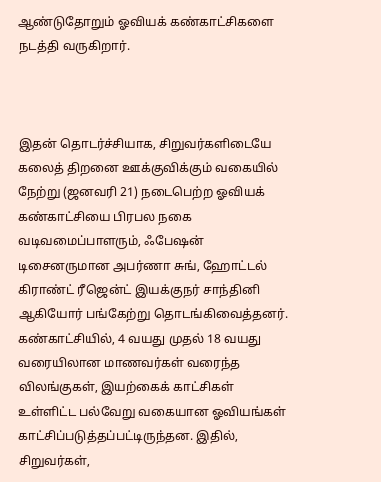ஆண்டுதோறும் ஓவியக் கண்காட்சிகளை நடத்தி வருகிறார்.



இதன் தொடர்ச்சியாக, சிறுவர்களிடையே கலைத் திறனை ஊக்குவிக்கும் வகையில் நேற்று (ஜனவரி 21) நடைபெற்ற ஓவியக் கண்காட்சியை பிரபல நகை வடிவமைப்பாளரும், ஃபேஷன் டிசைனருமான அபர்ணா சுங், ஹோட்டல் கிராண்ட் ரீஜென்ட் இயக்குநர் சாந்தினி ஆகியோர் பங்கேற்று தொடங்கிவைத்தனர். கண்காட்சியில், 4 வயது முதல் 18 வயது வரையிலான மாணவர்கள் வரைந்த விலங்குகள், இயற்கைக் காட்சிகள் உள்ளிட்ட பல்வேறு வகையான ஓவியங்கள் காட்சிப்படுத்தப்பட்டிருந்தன. இதில், சிறுவர்கள்,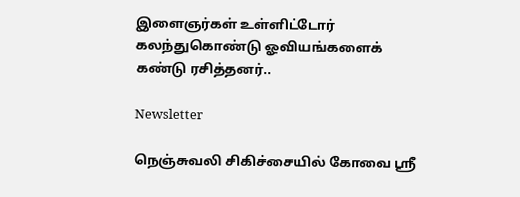இளைஞர்கள் உள்ளிட்டோர் கலந்துகொண்டு ஓவியங்களைக் கண்டு ரசித்தனர்..

Newsletter

நெஞ்சுவலி சிகிச்சையில் கோவை ஸ்ரீ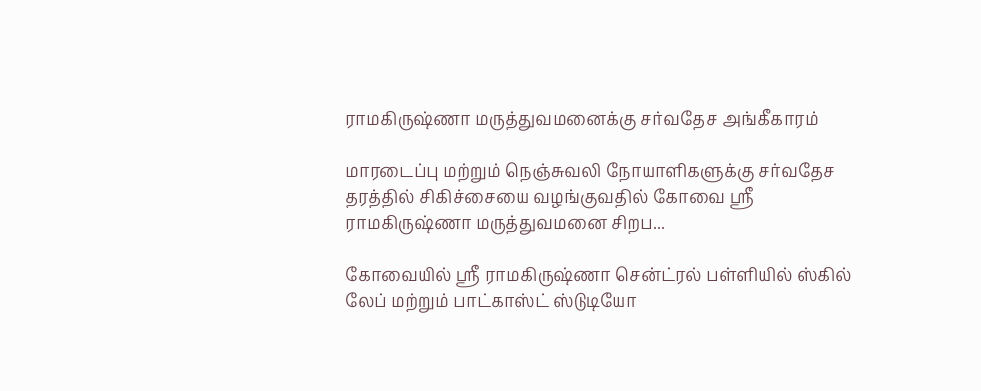ராமகிருஷ்ணா மருத்துவமனைக்கு சர்வதேச அங்கீகாரம்

மாரடைப்பு மற்றும் நெஞ்சுவலி நோயாளிகளுக்கு சர்வதேச தரத்தில் சிகிச்சையை வழங்குவதில் கோவை ஸ்ரீ ராமகிருஷ்ணா மருத்துவமனை சிறப...

கோவையில் ஸ்ரீ ராமகிருஷ்ணா சென்ட்ரல் பள்ளியில் ஸ்கில் லேப் மற்றும் பாட்காஸ்ட் ஸ்டுடியோ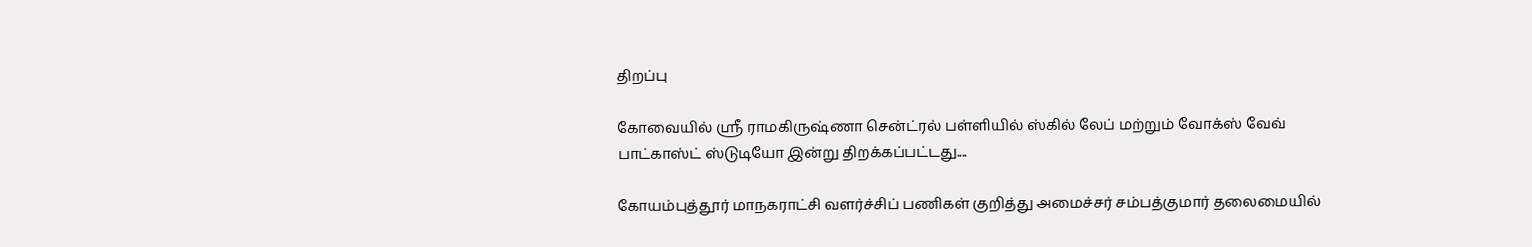திறப்பு

கோவையில் ஸ்ரீ ராமகிருஷ்ணா சென்ட்ரல் பள்ளியில் ஸ்கில் லேப் மற்றும் வோக்ஸ் வேவ் பாட்காஸ்ட் ஸ்டுடியோ இன்று திறக்கப்பட்டது....

கோயம்புத்தூர் மாநகராட்சி வளர்ச்சிப் பணிகள் குறித்து அமைச்சர் சம்பத்குமார் தலைமையில்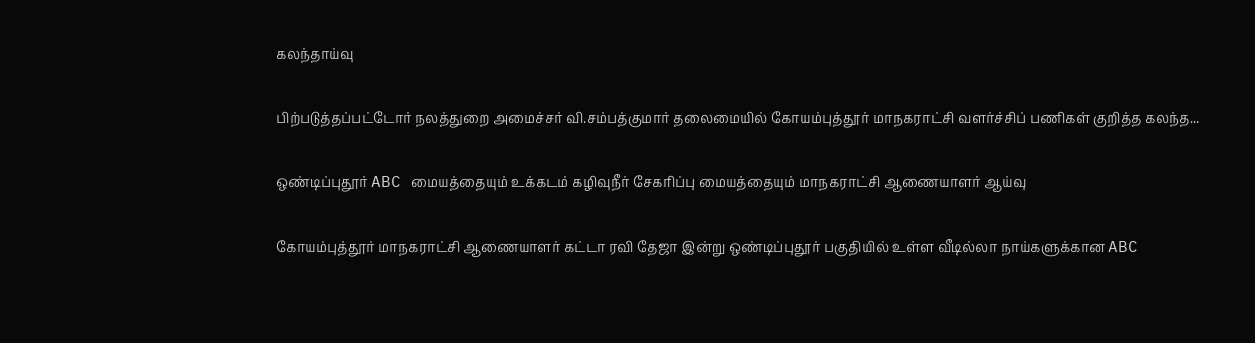கலந்தாய்வு

பிற்படுத்தப்பட்டோர் நலத்துறை அமைச்சர் வி.சம்பத்குமார் தலைமையில் கோயம்புத்தூர் மாநகராட்சி வளர்ச்சிப் பணிகள் குறித்த கலந்த...

ஒண்டிப்புதூர் ABC மையத்தையும் உக்கடம் கழிவுநீர் சேகரிப்பு மையத்தையும் மாநகராட்சி ஆணையாளர் ஆய்வு

கோயம்புத்தூர் மாநகராட்சி ஆணையாளர் கட்டா ரவி தேஜா இன்று ஒண்டிப்புதூர் பகுதியில் உள்ள வீடில்லா நாய்களுக்கான ABC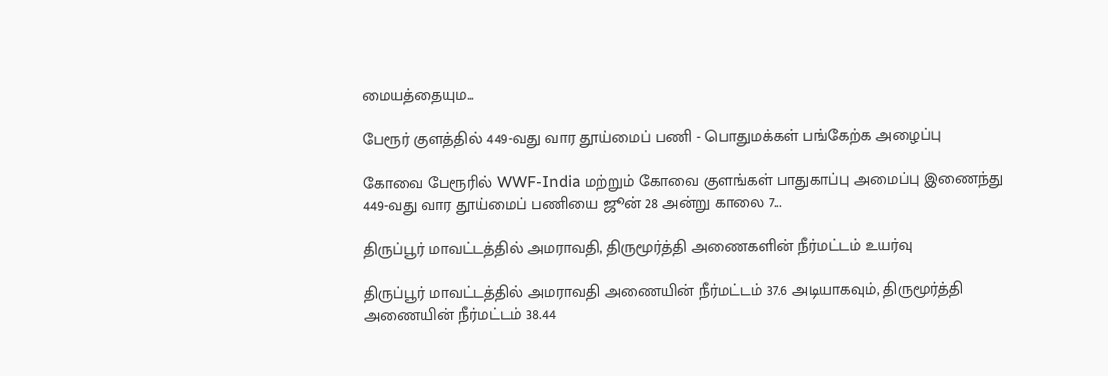மையத்தையும...

பேரூர் குளத்தில் 449-வது வார தூய்மைப் பணி - பொதுமக்கள் பங்கேற்க அழைப்பு

கோவை பேரூரில் WWF-India மற்றும் கோவை குளங்கள் பாதுகாப்பு அமைப்பு இணைந்து 449-வது வார தூய்மைப் பணியை ஜூன் 28 அன்று காலை 7...

திருப்பூர் மாவட்டத்தில் அமராவதி, திருமூர்த்தி அணைகளின் நீர்மட்டம் உயர்வு

திருப்பூர் மாவட்டத்தில் அமராவதி அணையின் நீர்மட்டம் 37.6 அடியாகவும், திருமூர்த்தி அணையின் நீர்மட்டம் 38.44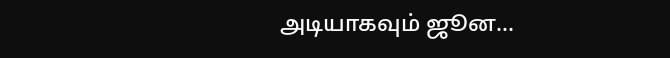அடியாகவும் ஜூன...